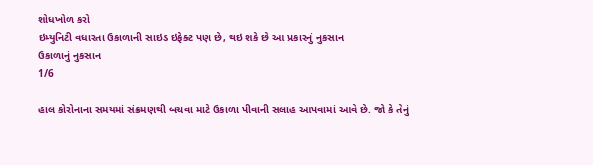શોધખોળ કરો
ઇમ્યુનિટી વધારતા ઉકાળાની સાઇડ ઇફેક્ટ પણ છે, થઇ શકે છે આ પ્રકારનું નુકસાન
ઉકાળાનું નુકસાન
1/6

હાલ કોરોનાના સમયમાં સંક્રમણથી બચવા માટે ઉકાળા પીવાની સલાહ આપવામાં આવે છે. જો કે તેનું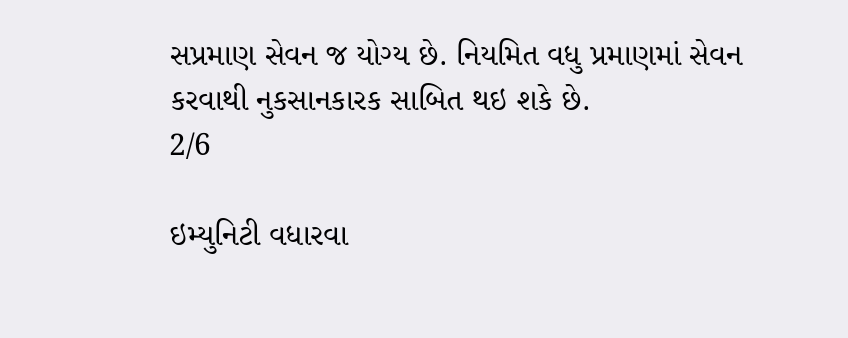સપ્રમાણ સેવન જ યોગ્ય છે. નિયમિત વધુ પ્રમાણમાં સેવન કરવાથી નુકસાનકારક સાબિત થઇ શકે છે.
2/6

ઇમ્યુનિટી વધારવા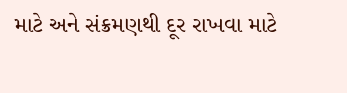માટે અને સંક્રમણથી દૂર રાખવા માટે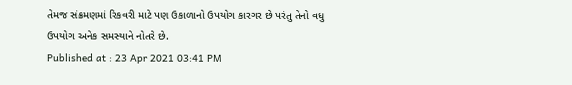તેમજ સંક્રમણમાં રિકવરી માટે પણ ઉકાળાનો ઉપયોગ કારગર છે પરંતુ તેનો વધુ ઉપયોગ અનેક સમસ્યાને નોતરે છે.
Published at : 23 Apr 2021 03:41 PM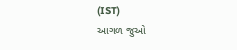(IST)
આગળ જુઓ